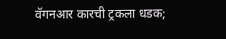वॅगनआर कारची ट्रकला धडक;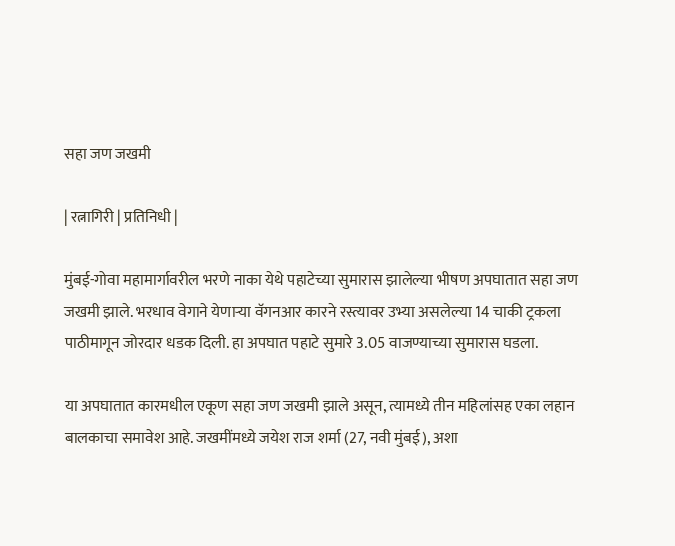सहा जण जखमी

| रत्नागिरी | प्रतिनिधी |

मुंबई-गोवा महामार्गावरील भरणे नाका येथे पहाटेच्या सुमारास झालेल्या भीषण अपघातात सहा जण जखमी झाले. भरधाव वेगाने येणाऱ्या वॅगनआर कारने रस्त्यावर उभ्या असलेल्या 14 चाकी ट्रकला पाठीमागून जोरदार धडक दिली. हा अपघात पहाटे सुमारे 3.05 वाजण्याच्या सुमारास घडला.

या अपघातात कारमधील एकूण सहा जण जखमी झाले असून, त्यामध्ये तीन महिलांसह एका लहान बालकाचा समावेश आहे. जखमींमध्ये जयेश राज शर्मा (27, नवी मुंबई), अशा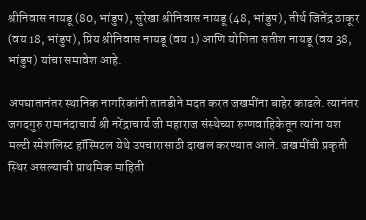श्रीनिवास नायडू (80, भांडुप), सुरेखा श्रीनिवास नायडू (48, भांडुप), तीर्थ जितेंद्र ठाकूर (वय 18, भांडुप), प्रिय श्रीनिवास नायडू (वय 1) आणि योगिता सतीश नायडू (वय 38, भांडुप) यांचा समावेश आहे.

अपघातानंतर स्थानिक नागरिकांनी तातडीने मदत करत जखमींना बाहेर काढले. त्यानंतर जगदगुरु रामानंदाचार्य श्री नरेंद्राचार्य जी महाराज संस्थेच्या रुग्णवाहिकेतून त्यांना यश मल्टी स्पेशलिस्ट हॉस्पिटल येथे उपचारासाठी दाखल करण्यात आले. जखमींची प्रकृती स्थिर असल्याची प्राथमिक माहिती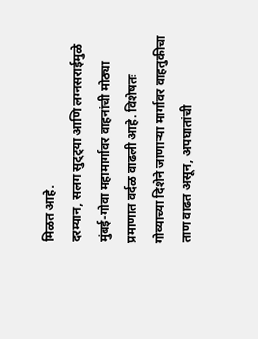मिळत आहे.
दरम्यान, सलग सुट्ट्या आणि लग्नसराईमुळे मुंबई-गोवा महामार्गावर वाहनांची मोठ्या प्रमाणात वर्दळ वाढली आहे. विशेषतः गोव्याच्या दिशेने जाणाऱ्या मार्गावर वाहतुकीचा ताण वाढत असून, अपघातांची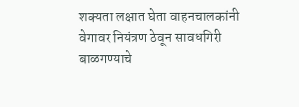शक्यता लक्षात घेता वाहनचालकांनी वेगावर नियंत्रण ठेवून सावधगिरी बाळगण्याचे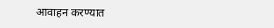आवाहन करण्यात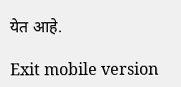येत आहे.

Exit mobile version